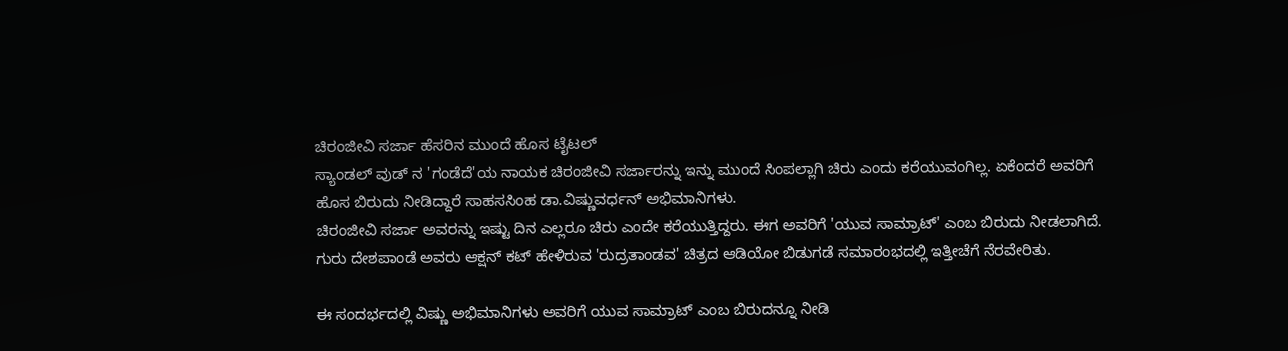ಚಿರಂಜೀವಿ ಸರ್ಜಾ ಹೆಸರಿನ ಮುಂದೆ ಹೊಸ ಟೈಟಲ್
ಸ್ಯಾಂಡಲ್ ವುಡ್ ನ 'ಗಂಡೆದೆ'ಯ ನಾಯಕ ಚಿರಂಜೀವಿ ಸರ್ಜಾರನ್ನು ಇನ್ನು ಮುಂದೆ ಸಿಂಪಲ್ಲಾಗಿ ಚಿರು ಎಂದು ಕರೆಯುವಂಗಿಲ್ಲ. ಏಕೆಂದರೆ ಅವರಿಗೆ ಹೊಸ ಬಿರುದು ನೀಡಿದ್ದಾರೆ ಸಾಹಸಸಿಂಹ ಡಾ.ವಿಷ್ಣುವರ್ಧನ್ ಅಭಿಮಾನಿಗಳು.
ಚಿರಂಜೀವಿ ಸರ್ಜಾ ಅವರನ್ನು ಇಷ್ಟು ದಿನ ಎಲ್ಲರೂ ಚಿರು ಎಂದೇ ಕರೆಯುತ್ತಿದ್ದರು. ಈಗ ಅವರಿಗೆ 'ಯುವ ಸಾಮ್ರಾಟ್' ಎಂಬ ಬಿರುದು ನೀಡಲಾಗಿದೆ. ಗುರು ದೇಶಪಾಂಡೆ ಅವರು ಆಕ್ಷನ್ ಕಟ್ ಹೇಳಿರುವ 'ರುದ್ರತಾಂಡವ' ಚಿತ್ರದ ಆಡಿಯೋ ಬಿಡುಗಡೆ ಸಮಾರಂಭದಲ್ಲಿ ಇತ್ತೀಚೆಗೆ ನೆರವೇರಿತು.

ಈ ಸಂದರ್ಭದಲ್ಲಿ ವಿಷ್ಣು ಅಭಿಮಾನಿಗಳು ಅವರಿಗೆ ಯುವ ಸಾಮ್ರಾಟ್ ಎಂಬ ಬಿರುದನ್ನೂ ನೀಡಿ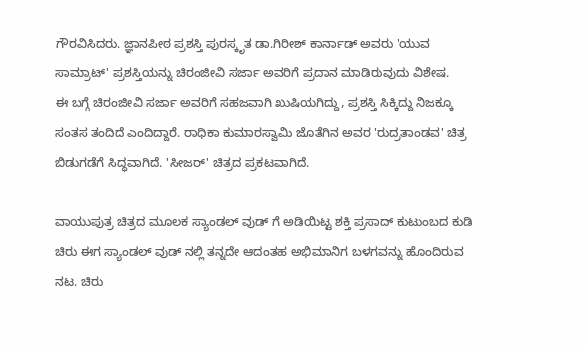ಗೌರವಿಸಿದರು. ಜ್ಞಾನಪೀಠ ಪ್ರಶಸ್ತಿ ಪುರಸ್ಕೃತ ಡಾ.ಗಿರೀಶ್ ಕಾರ್ನಾಡ್ ಅವರು 'ಯುವ ಸಾಮ್ರಾಟ್' ಪ್ರಶಸ್ತಿಯನ್ನು ಚಿರಂಜೀವಿ ಸರ್ಜಾ ಅವರಿಗೆ ಪ್ರದಾನ ಮಾಡಿರುವುದು ವಿಶೇಷ.
ಈ ಬಗ್ಗೆ ಚಿರಂಜೀವಿ ಸರ್ಜಾ ಅವರಿಗೆ ಸಹಜವಾಗಿ ಖುಷಿಯಗಿದ್ದು, ಪ್ರಶಸ್ತಿ ಸಿಕ್ಕಿದ್ದು ನಿಜಕ್ಕೂ ಸಂತಸ ತಂದಿದೆ ಎಂದಿದ್ದಾರೆ. ರಾಧಿಕಾ ಕುಮಾರಸ್ವಾಮಿ ಜೊತೆಗಿನ ಅವರ 'ರುದ್ರತಾಂಡವ' ಚಿತ್ರ ಬಿಡುಗಡೆಗೆ ಸಿದ್ಧವಾಗಿದೆ. 'ಸೀಜರ್' ಚಿತ್ರದ ಪ್ರಕಟವಾಗಿದೆ.

ವಾಯುಪುತ್ರ ಚಿತ್ರದ ಮೂಲಕ ಸ್ಯಾಂಡಲ್ ವುಡ್ ಗೆ ಅಡಿಯಿಟ್ಟ ಶಕ್ತಿ ಪ್ರಸಾದ್ ಕುಟುಂಬದ ಕುಡಿ ಚಿರು ಈಗ ಸ್ಯಾಂಡಲ್ ವುಡ್ ನಲ್ಲಿ ತನ್ನದೇ ಆದಂತಹ ಅಭಿಮಾನಿಗ ಬಳಗವನ್ನು ಹೊಂದಿರುವ ನಟ. ಚಿರು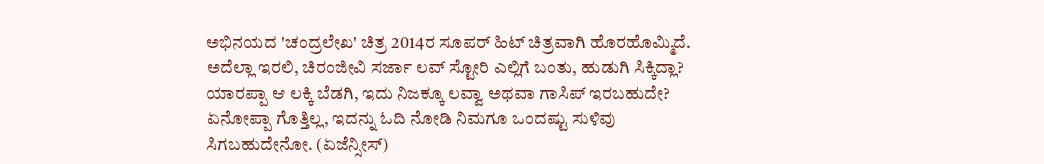ಅಭಿನಯದ 'ಚಂದ್ರಲೇಖ' ಚಿತ್ರ 2014ರ ಸೂಪರ್ ಹಿಟ್ ಚಿತ್ರವಾಗಿ ಹೊರಹೊಮ್ಮಿದೆ.
ಅದೆಲ್ಲಾ ಇರಲಿ, ಚಿರಂಜೀವಿ ಸರ್ಜಾ ಲವ್ ಸ್ಟೋರಿ ಎಲ್ಲಿಗೆ ಬಂತು, ಹುಡುಗಿ ಸಿಕ್ಕಿದ್ಲಾ? ಯಾರಪ್ಪಾ ಆ ಲಕ್ಕಿ ಬೆಡಗಿ, ಇದು ನಿಜಕ್ಕೂ ಲವ್ವಾ ಅಥವಾ ಗಾಸಿಪ್ ಇರಬಹುದೇ? ಏನೋಪ್ಪಾ ಗೊತ್ತಿಲ್ಲ, ಇದನ್ನು ಓದಿ ನೋಡಿ ನಿಮಗೂ ಒಂದಷ್ಟು ಸುಳಿವು ಸಿಗಬಹುದೇನೋ. (ಏಜೆನ್ಸೀಸ್)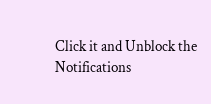Click it and Unblock the Notifications